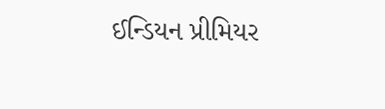ઈન્ડિયન પ્રીમિયર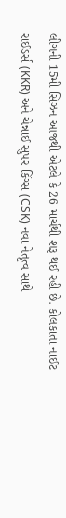લીગની 15મી સિઝન આજથી એટલે કે 26 માર્ચથી શરૂ થઈ રહી છે. કોલકાતા નાઈટ રાઈડર્સ (KKR) અને ચેન્નાઈ સુપર કિંગ્સ (CSK) નવા નેતૃત્વ સાથે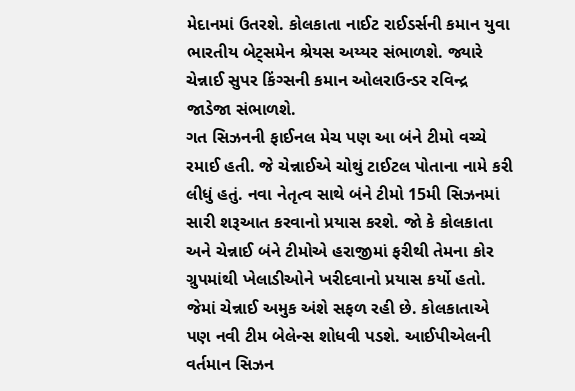મેદાનમાં ઉતરશે. કોલકાતા નાઈટ રાઈડર્સની કમાન યુવા ભારતીય બેટ્સમેન શ્રેયસ અય્યર સંભાળશે. જ્યારે ચેન્નાઈ સુપર કિંગ્સની કમાન ઓલરાઉન્ડર રવિન્દ્ર જાડેજા સંભાળશે.
ગત સિઝનની ફાઈનલ મેચ પણ આ બંને ટીમો વચ્ચે રમાઈ હતી. જે ચેન્નાઈએ ચોથું ટાઈટલ પોતાના નામે કરી લીધું હતું. નવા નેતૃત્વ સાથે બંને ટીમો 15મી સિઝનમાં સારી શરૂઆત કરવાનો પ્રયાસ કરશે. જો કે કોલકાતા અને ચેન્નાઈ બંને ટીમોએ હરાજીમાં ફરીથી તેમના કોર ગ્રુપમાંથી ખેલાડીઓને ખરીદવાનો પ્રયાસ કર્યો હતો. જેમાં ચેન્નાઈ અમુક અંશે સફળ રહી છે. કોલકાતાએ પણ નવી ટીમ બેલેન્સ શોધવી પડશે. આઈપીએલની વર્તમાન સિઝન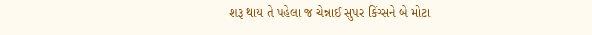શરૂ થાય તે પહેલા જ ચેન્નાઈ સુપર કિંગ્સને બે મોટા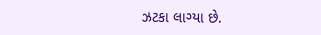ઝટકા લાગ્યા છે.